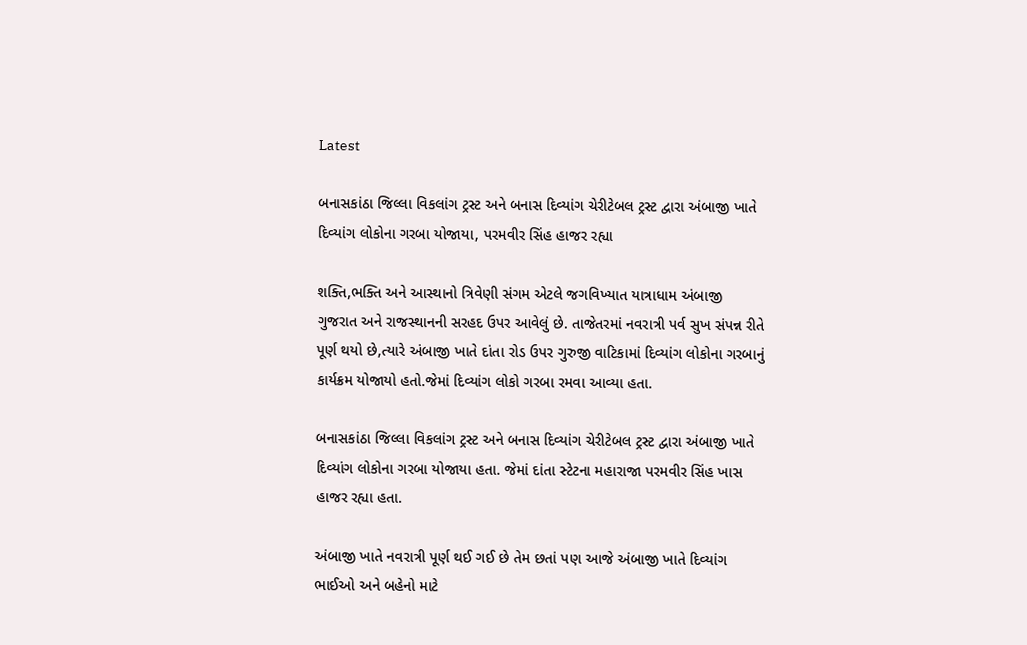Latest

બનાસકાંઠા જિલ્લા વિકલાંગ ટ્રસ્ટ અને બનાસ દિવ્યાંગ ચેરીટેબલ ટ્રસ્ટ દ્વારા અંબાજી ખાતે દિવ્યાંગ લોકોના ગરબા યોજાયા, પરમવીર સિંહ હાજર રહ્યા

શક્તિ,ભક્તિ અને આસ્થાનો ત્રિવેણી સંગમ એટલે જગવિખ્યાત યાત્રાધામ અંબાજી ગુજરાત અને રાજસ્થાનની સરહદ ઉપર આવેલું છે. તાજેતરમાં નવરાત્રી પર્વ સુખ સંપન્ન રીતે પૂર્ણ થયો છે,ત્યારે અંબાજી ખાતે દાંતા રોડ ઉપર ગુરુજી વાટિકામાં દિવ્યાંગ લોકોના ગરબાનું કાર્યક્રમ યોજાયો હતો.જેમાં દિવ્યાંગ લોકો ગરબા રમવા આવ્યા હતા.

બનાસકાંઠા જિલ્લા વિકલાંગ ટ્રસ્ટ અને બનાસ દિવ્યાંગ ચેરીટેબલ ટ્રસ્ટ દ્વારા અંબાજી ખાતે દિવ્યાંગ લોકોના ગરબા યોજાયા હતા. જેમાં દાંતા સ્ટેટના મહારાજા પરમવીર સિંહ ખાસ હાજર રહ્યા હતા.

અંબાજી ખાતે નવરાત્રી પૂર્ણ થઈ ગઈ છે તેમ છતાં પણ આજે અંબાજી ખાતે દિવ્યાંગ ભાઈઓ અને બહેનો માટે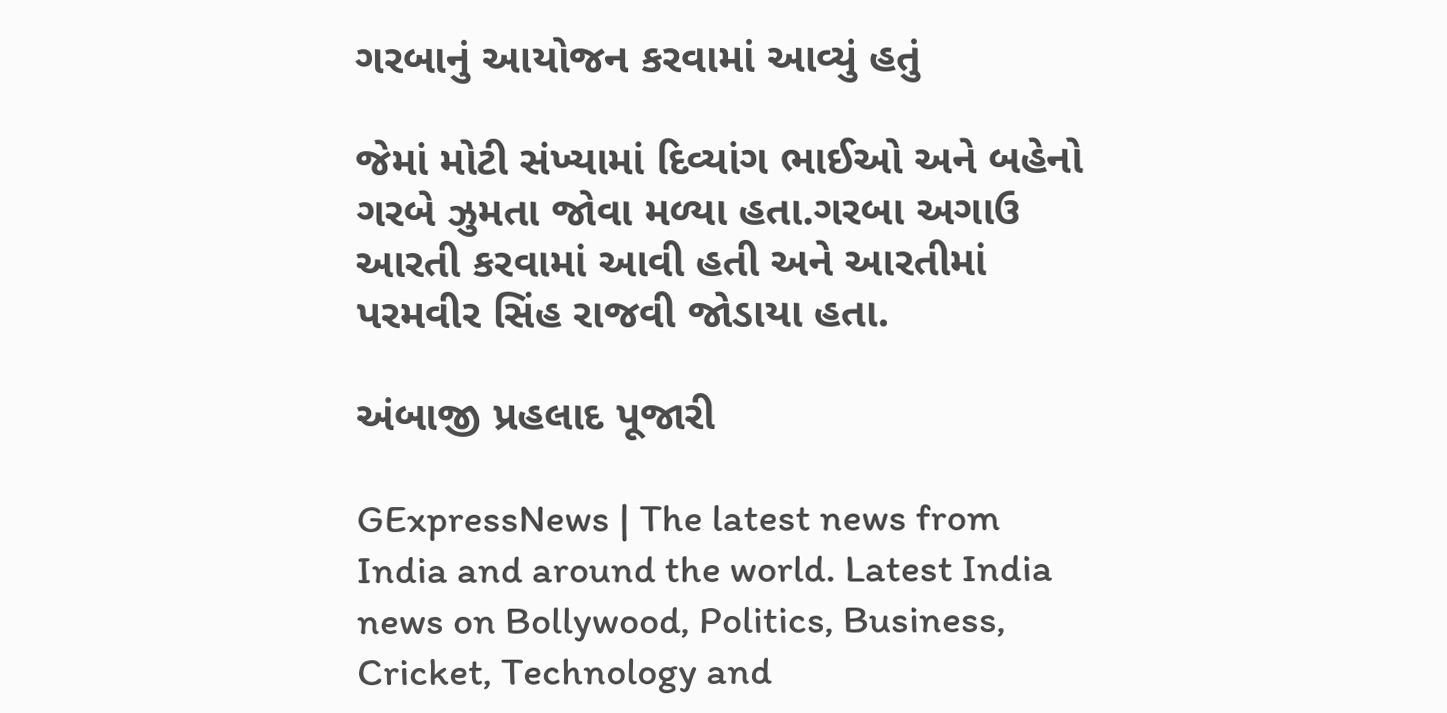ગરબાનું આયોજન કરવામાં આવ્યું હતું

જેમાં મોટી સંખ્યામાં દિવ્યાંગ ભાઈઓ અને બહેનો ગરબે ઝુમતા જોવા મળ્યા હતા.ગરબા અગાઉ આરતી કરવામાં આવી હતી અને આરતીમાં પરમવીર સિંહ રાજવી જોડાયા હતા.

અંબાજી પ્રહલાદ પૂજારી

GExpressNews | The latest news from India and around the world. Latest India news on Bollywood, Politics, Business, Cricket, Technology and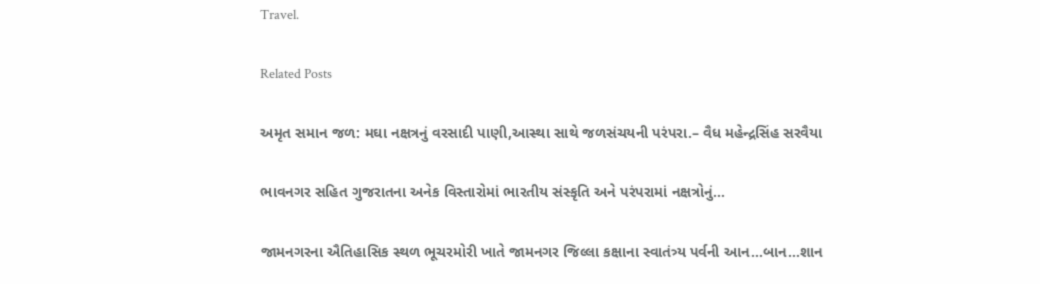Travel.

Related Posts

અમૃત સમાન જળ: મઘા નક્ષત્રનું વરસાદી પાણી,આસ્થા સાથે જળસંચયની પરંપરા.– વૈધ મહેન્દ્રસિંહ સરવૈયા

ભાવનગર સહિત ગુજરાતના અનેક વિસ્તારોમાં ભારતીય સંસ્કૃતિ અને પરંપરામાં નક્ષત્રોનું…

જામનગરના ઐતિહાસિક સ્થળ ભૂચરમોરી ખાતે જામનગર જિલ્લા કક્ષાના સ્વાતંત્ર્ય પર્વની આન…બાન…શાન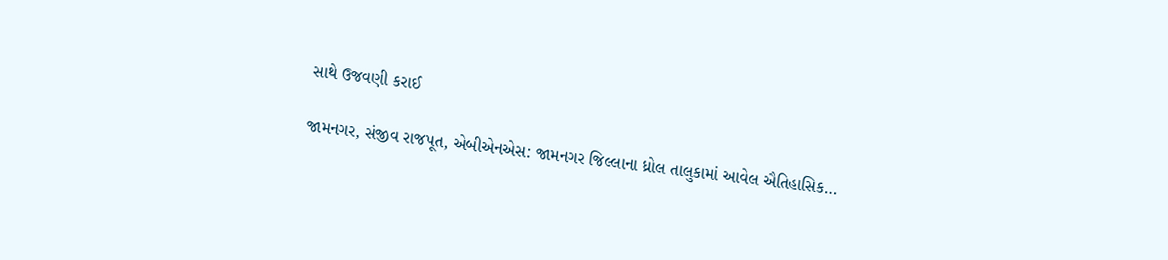સાથે ઉજવણી કરાઈ

જામનગર, સંજીવ રાજપૂત, એબીએનએસ: જામનગર જિલ્લાના ધ્રોલ તાલુકામાં આવેલ ઐતિહાસિક…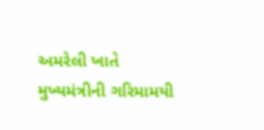અમરેલી ખાતે મુખ્યમંત્રીની ગરિમામયી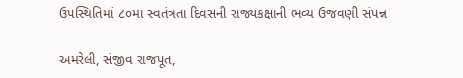ઉપસ્થિતિમાં ૮૦મા સ્વતંત્રતા દિવસની રાજ્યકક્ષાની ભવ્ય ઉજવણી સંપન્ન

અમરેલી, સંજીવ રાજપૂત,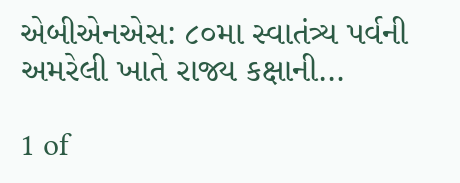એબીએનએસ: ૮૦મા સ્વાતંત્ર્ય પર્વની અમરેલી ખાતે રાજ્ય કક્ષાની…

1 of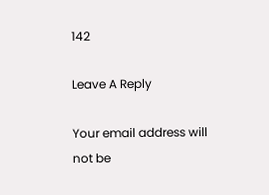142

Leave A Reply

Your email address will not be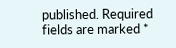published. Required fields are marked *